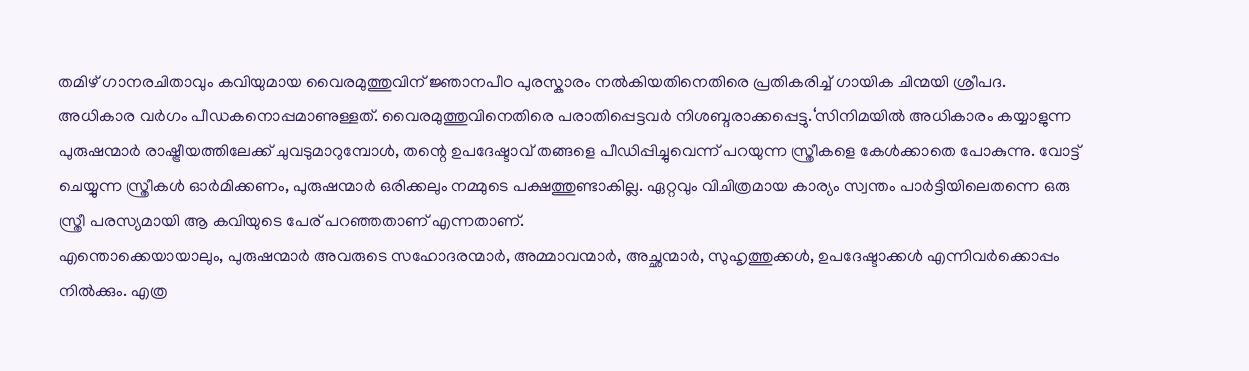തമിഴ് ഗാനരചിതാവും കവിയുമായ വൈരമുത്തുവിന് ജ്ഞാനപീഠ പുരസ്കാരം നൽകിയതിനെതിരെ പ്രതികരിച്ച് ഗായിക ചിന്മയി ശ്രീപദ. അധികാര വർഗം പീഡകനൊപ്പമാണുള്ളത്. വൈരമുത്തുവിനെതിരെ പരാതിപ്പെട്ടവർ നിശബ്ദരാക്കപ്പെട്ടു.‘സിനിമയിൽ അധികാരം കയ്യാളുന്ന പുരുഷന്മാർ രാഷ്ട്രീയത്തിലേക്ക് ചുവടുമാറുമ്പോൾ, തന്റെ ഉപദേഷ്ടാവ് തങ്ങളെ പീഡിപ്പിച്ചുവെന്ന് പറയുന്ന സ്ത്രീകളെ കേൾക്കാതെ പോകുന്നു. വോട്ട് ചെയ്യുന്ന സ്ത്രീകൾ ഓർമിക്കണം, പുരുഷന്മാർ ഒരിക്കലും നമ്മുടെ പക്ഷത്തുണ്ടാകില്ല. ഏറ്റവും വിചിത്രമായ കാര്യം സ്വന്തം പാർട്ടിയിലെതന്നെ ഒരു സ്ത്രീ പരസ്യമായി ആ കവിയുടെ പേര് പറഞ്ഞതാണ് എന്നതാണ്.
എന്തൊക്കെയായാലും, പുരുഷന്മാർ അവരുടെ സഹോദരന്മാർ, അമ്മാവന്മാർ, അച്ഛന്മാർ, സുഹൃത്തുക്കൾ, ഉപദേഷ്ടാക്കൾ എന്നിവർക്കൊപ്പം നിൽക്കും. എത്ര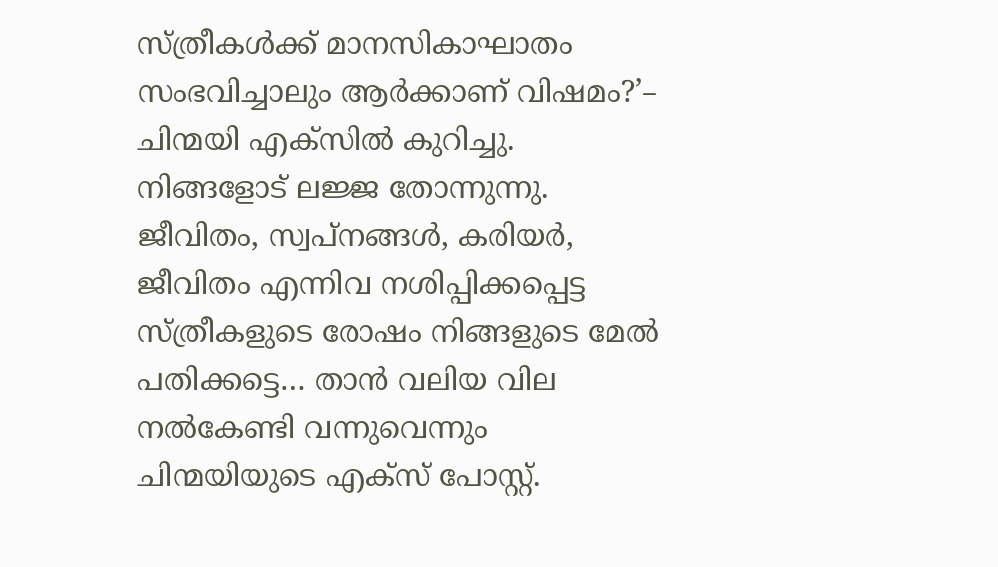സ്ത്രീകൾക്ക് മാനസികാഘാതം സംഭവിച്ചാലും ആർക്കാണ് വിഷമം?’– ചിന്മയി എക്സിൽ കുറിച്ചു. നിങ്ങളോട് ലജ്ജ തോന്നുന്നു. ജീവിതം, സ്വപ്നങ്ങൾ, കരിയർ, ജീവിതം എന്നിവ നശിപ്പിക്കപ്പെട്ട സ്ത്രീകളുടെ രോഷം നിങ്ങളുടെ മേൽ പതിക്കട്ടെ… താൻ വലിയ വില നൽകേണ്ടി വന്നുവെന്നും ചിന്മയിയുടെ എക്സ് പോസ്റ്റ്.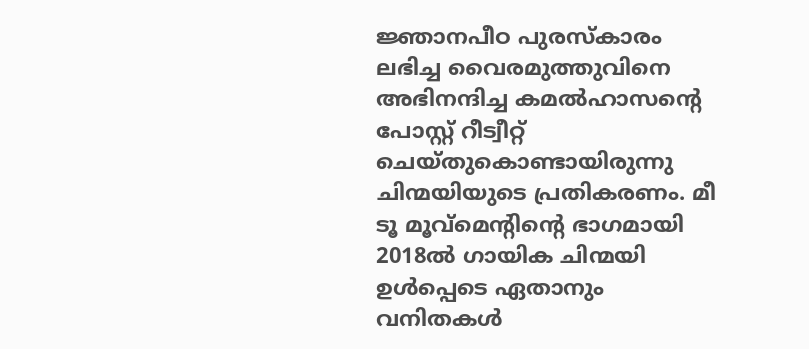ജ്ഞാനപീഠ പുരസ്കാരം ലഭിച്ച വൈരമുത്തുവിനെ അഭിനന്ദിച്ച കമൽഹാസന്റെ പോസ്റ്റ് റീട്വീറ്റ് ചെയ്തുകൊണ്ടായിരുന്നു ചിന്മയിയുടെ പ്രതികരണം. മീ ടൂ മൂവ്മെന്റിന്റെ ഭാഗമായി 2018ൽ ഗായിക ചിന്മയി ഉൾപ്പെടെ ഏതാനും വനിതകൾ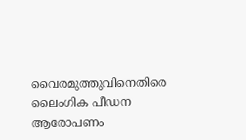വൈരമുത്തുവിനെതിരെ ലൈംഗിക പീഡന ആരോപണം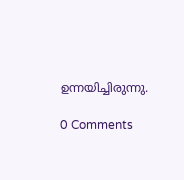ഉന്നയിച്ചിരുന്നു.

0 Comments